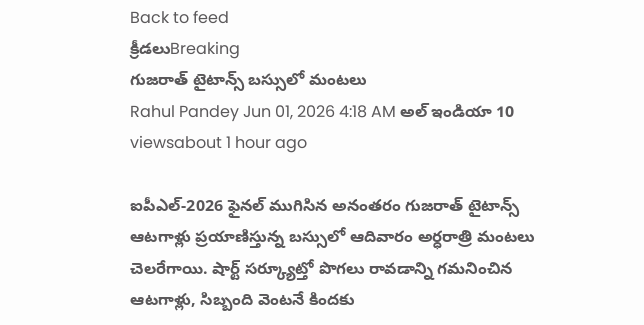Back to feed
క్రీడలుBreaking
గుజరాత్ టైటాన్స్ బస్సులో మంటలు
Rahul Pandey Jun 01, 2026 4:18 AM అల్ ఇండియా 10 viewsabout 1 hour ago

ఐపీఎల్-2026 ఫైనల్ ముగిసిన అనంతరం గుజరాత్ టైటాన్స్ ఆటగాళ్లు ప్రయాణిస్తున్న బస్సులో ఆదివారం అర్ధరాత్రి మంటలు చెలరేగాయి. షార్ట్ సర్క్యూట్తో పొగలు రావడాన్ని గమనించిన ఆటగాళ్లు, సిబ్బంది వెంటనే కిందకు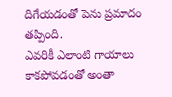దిగేయడంతో పెను ప్రమాదం తప్పింది.
ఎవరికీ ఎలాంటి గాయాలు కాకపోవడంతో అంతా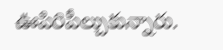ఊపిరిపీల్చుకున్నారు.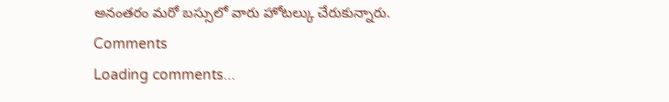అనంతరం మరో బస్సులో వారు హోటల్కు చేరుకున్నారు.
Comments
Loading comments...